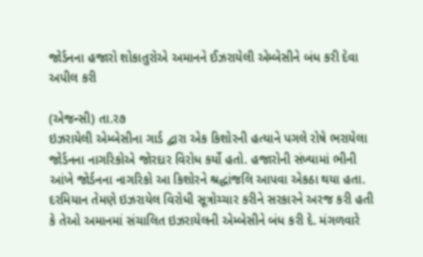જોર્ડનના હજારો શોકાતુરોએ અમાનને ઈઝરાયેલી એમ્બેસીને બંધ કરી દેવા અપીલ કરી

(એજન્સી) તા.ર૭
ઇઝરાયેલી એમ્બેસીના ગાર્ડ દ્વારા એક કિશોરની હત્યાને પગલે રોષે ભરાયેલા જોર્ડનના નાગરિકોએ જોરદાર વિરોધ કર્યો હતો. હજારોની સંખ્યામાં ભીની આંખે જોર્ડનના નાગરિકો આ કિશોરને શ્રદ્ધાંજલિ આપવા એકઠા થયા હતા. દરમિયાન તેમણે ઇઝરાયેલ વિરોધી સૂત્રોચ્ચાર કરીને સરકારને અરજ કરી હતી કે તેઓ અમાનમાં સંચાલિત ઇઝરાયેલની એમ્બેસીને બંધ કરી દે. મંગળવારે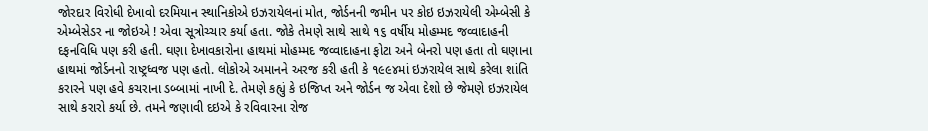જોરદાર વિરોધી દેખાવો દરમિયાન સ્થાનિકોએ ઇઝરાયેલનાં મોત, જોર્ડનની જમીન પર કોઇ ઇઝરાયેલી એમ્બેસી કે એમ્બેસેડર ના જોઇએ ! એવા સૂત્રોચ્ચાર કર્યા હતા. જોકે તેમણે સાથે સાથે ૧૬ વર્ષીય મોહમ્મદ જવ્વાદાહની દફનવિધિ પણ કરી હતી. ઘણા દેખાવકારોના હાથમાં મોહમ્મદ જવ્વાદાહના ફોટા અને બેનરો પણ હતા તો ઘણાના હાથમાં જોર્ડનનો રાષ્ટ્રધ્વજ પણ હતો. લોકોએ અમાનને અરજ કરી હતી કે ૧૯૯૪માં ઇઝરાયેલ સાથે કરેલા શાંતિ કરારને પણ હવે કચરાના ડબ્બામાં નાખી દે. તેમણે કહ્યું કે ઇજિપ્ત અને જોર્ડન જ એવા દેશો છે જેમણે ઇઝરાયેલ સાથે કરારો કર્યા છે. તમને જણાવી દઇએ કે રવિવારના રોજ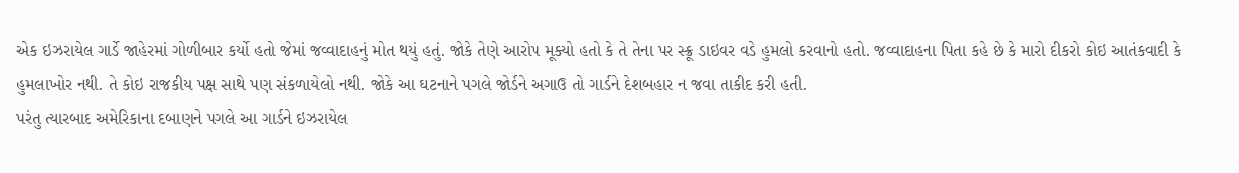એક ઇઝરાયેલ ગાર્ડે જાહેરમાં ગોળીબાર કર્યો હતો જેમાં જવ્વાદાહનું મોત થયું હતું. જોકે તેણે આરોપ મૂક્યો હતો કે તે તેના પર સ્ક્રૂ ડાઇવર વડે હુમલો કરવાનો હતો. જવ્વાદાહના પિતા કહે છે કે મારો દીકરો કોઇ આતંકવાદી કે હુમલાખોર નથી. તે કોઇ રાજકીય પક્ષ સાથે પણ સંકળાયેલો નથી. જોકે આ ઘટનાને પગલે જોર્ડને અગાઉ તો ગાર્ડને દેશબહાર ન જવા તાકીદ કરી હતી.
પરંતુ ત્યારબાદ અમેરિકાના દબાણને પગલે આ ગાર્ડને ઇઝરાયેલ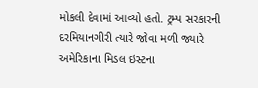મોકલી દેવામાં આવ્યો હતો. ટ્રમ્પ સરકારની દરમિયાનગીરી ત્યારે જોવા મળી જ્યારે અમેરિકાના મિડલ ઇસ્ટના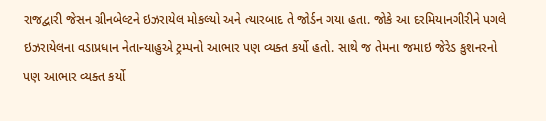રાજદ્વારી જેસન ગ્રીનબેલ્ટને ઇઝરાયેલ મોકલ્યો અને ત્યારબાદ તે જોર્ડન ગયા હતા. જોકે આ દરમિયાનગીરીને પગલે ઇઝરાયેલના વડાપ્રધાન નેતાન્યાહુએ ટ્રમ્પનો આભાર પણ વ્યક્ત કર્યો હતો. સાથે જ તેમના જમાઇ જેરેડ કુશનરનો પણ આભાર વ્યક્ત કર્યો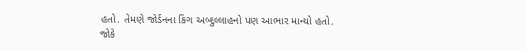હતો. તેમણે જોર્ડનના કિંગ અબ્દુલ્લાહનો પણ આભાર માન્યો હતો. જોકે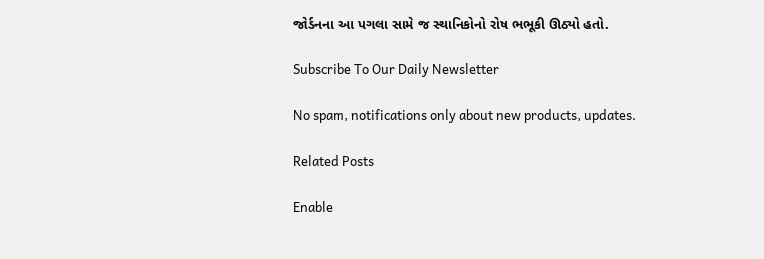જોર્ડનના આ પગલા સામે જ સ્થાનિકોનો રોષ ભભૂકી ઊઠ્યો હતો.

Subscribe To Our Daily Newsletter

No spam, notifications only about new products, updates.

Related Posts

Enable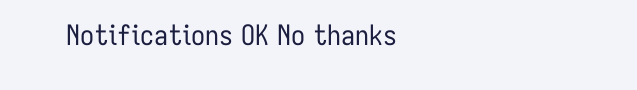Notifications OK No thanks